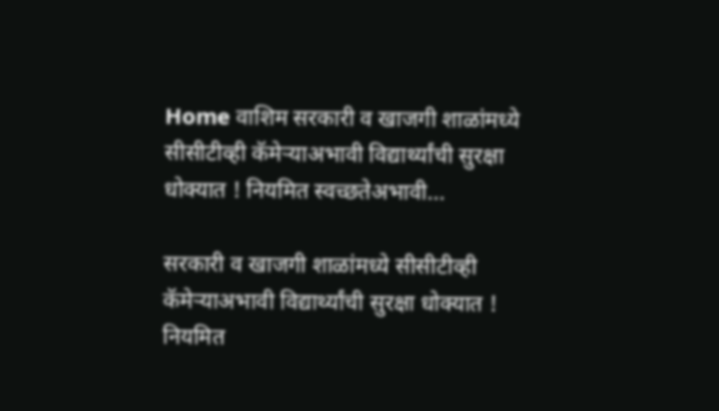Home वाशिम सरकारी व खाजगी शाळांमध्ये सीसीटीव्ही कॅमेर्‍याअभावी विद्यार्थ्यांची सुरक्षा धोक्यात ! नियमित स्वच्छतेअभावी...

सरकारी व खाजगी शाळांमध्ये सीसीटीव्ही कॅमेर्‍याअभावी विद्यार्थ्यांची सुरक्षा धोक्यात ! नियमित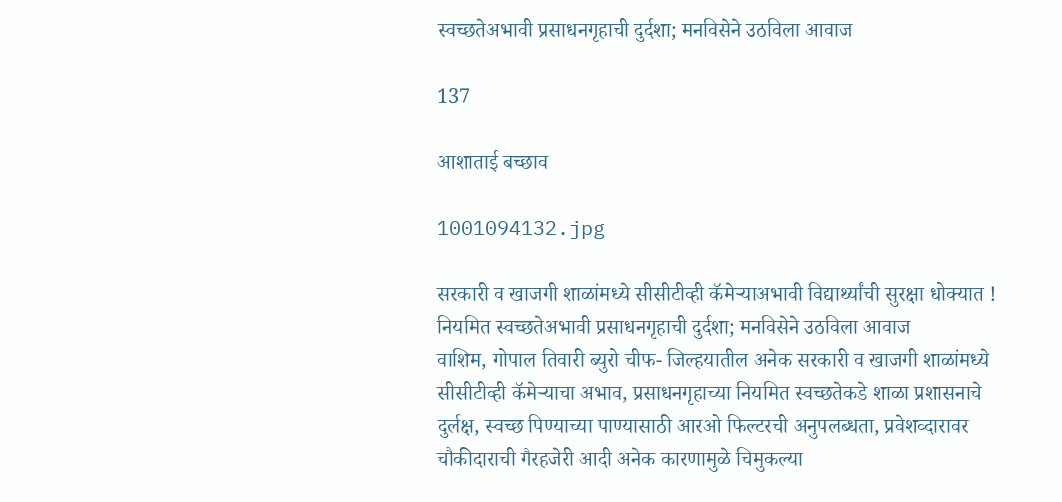स्वच्छतेअभावी प्रसाधनगृहाची दुर्दशा; मनविसेने उठविला आवाज

137

आशाताई बच्छाव

1001094132.jpg

सरकारी व खाजगी शाळांमध्ये सीसीटीव्ही कॅमेर्‍याअभावी विद्यार्थ्यांची सुरक्षा धोक्यात !
नियमित स्वच्छतेअभावी प्रसाधनगृहाची दुर्दशा; मनविसेने उठविला आवाज
वाशिम, गोपाल तिवारी ब्युरो चीफ- जिल्हयातील अनेक सरकारी व खाजगी शाळांमध्ये सीसीटीव्ही कॅमेर्‍याचा अभाव, प्रसाधनगृहाच्या नियमित स्वच्छतेकडे शाळा प्रशासनाचे दुर्लक्ष, स्वच्छ पिण्याच्या पाण्यासाठी आरओ फिल्टरची अनुपलब्धता, प्रवेशव्दारावर चौकीदाराची गैरहजेरी आदी अनेक कारणामुळे चिमुकल्या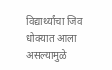विद्यार्थ्यांचा जिव धोक्यात आला असल्यामुळे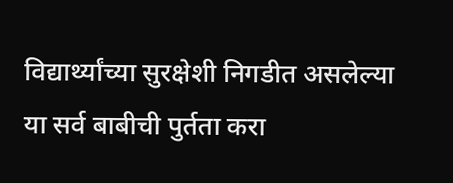विद्यार्थ्यांच्या सुरक्षेशी निगडीत असलेल्या या सर्व बाबीची पुर्तता करा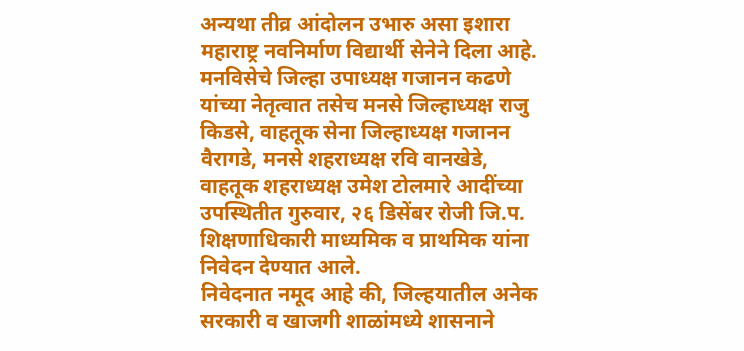अन्यथा तीव्र आंदोलन उभारु असा इशारा महाराष्ट्र नवनिर्माण विद्यार्थी सेनेने दिला आहे. मनविसेचे जिल्हा उपाध्यक्ष गजानन कढणे यांच्या नेतृत्वात तसेच मनसे जिल्हाध्यक्ष राजु किडसे, वाहतूक सेना जिल्हाध्यक्ष गजानन वैरागडे, मनसे शहराध्यक्ष रवि वानखेडे, वाहतूक शहराध्यक्ष उमेश टोलमारे आदींच्या उपस्थितीत गुरुवार, २६ डिसेंबर रोजी जि.प. शिक्षणाधिकारी माध्यमिक व प्राथमिक यांना निवेदन देण्यात आले.
निवेदनात नमूद आहे की, जिल्हयातील अनेक सरकारी व खाजगी शाळांमध्ये शासनाने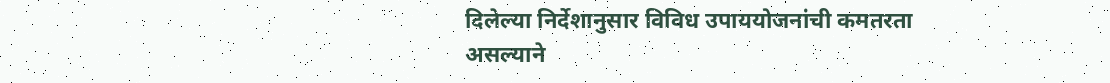दिलेल्या निर्देशानुसार विविध उपाययोजनांची कमतरता असल्याने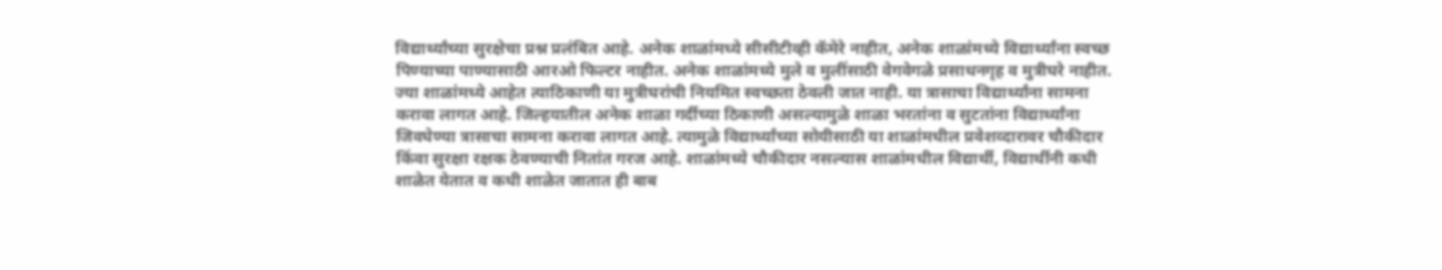विद्यार्थ्यांच्या सुरक्षेचा प्रश्न प्रलंबित आहे. अनेक शाळांमध्ये सीसीटीव्ही कॅमेरे नाहीत, अनेक शाळांमध्ये विद्यार्थ्यांना स्वच्छ पिण्याच्या पाण्यासाठी आरओ फिल्टर नाहीत. अनेक शाळांमध्ये मुले व मुलींसाठी वेगवेगळे प्रसाधनगृह व मुत्रीघरे नाहीत. ज्या शाळांमध्ये आहेत त्याठिकाणी या मुत्रीघरांची नियमित स्वच्छता ठेवली जात नाही. या त्रासाचा विद्यार्थ्यांना सामना करावा लागत आहे. जिल्हयातील अनेक शाळा गर्दीच्या ठिकाणी असल्यामुळे शाळा भरतांना व सुटतांना विद्यार्थ्यांना जिवघेण्या त्रासाचा सामना करावा लागत आहे. त्यामुळे विद्यार्थ्यांच्या सोयीसाठी या शाळांमधील प्रवेशव्दारावर चौकीदार किंवा सुरक्षा रक्षक ठेवण्याची नितांत गरज आहे. शाळांमध्ये चौकीदार नसल्यास शाळांमधील विद्यार्थी, विद्यार्थीनी कधी शाळेत येतात व कधी शाळेत जातात ही बाब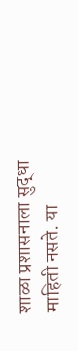शाळा प्रशासनाला सुद्धा माहिती नसते. या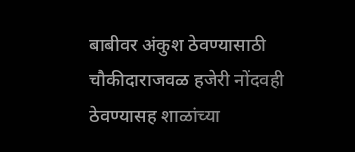बाबीवर अंकुश ठेवण्यासाठी चौकीदाराजवळ हजेरी नोंदवही ठेवण्यासह शाळांच्या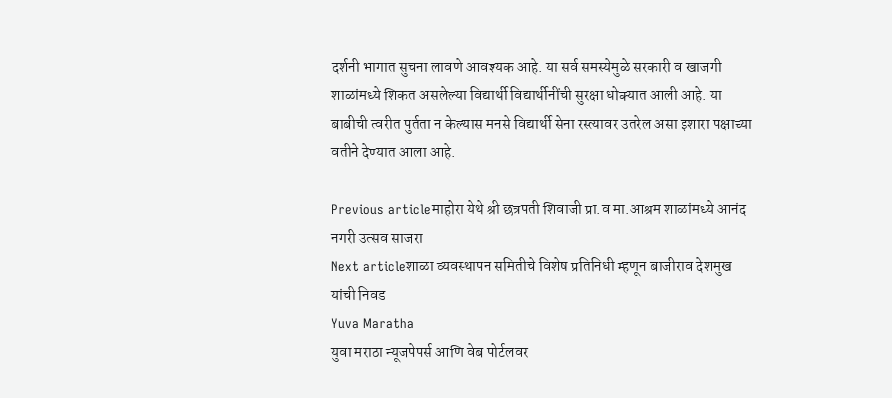दर्शनी भागात सुचना लावणे आवश्यक आहे. या सर्व समस्येमुळे सरकारी व खाजगी शाळांमध्ये शिकत असलेल्या विद्यार्थी विद्यार्थीनींची सुरक्षा धोक्यात आली आहे. या बाबीची त्वरीत पुर्तता न केल्यास मनसे विद्यार्थी सेना रस्त्यावर उतरेल असा इशारा पक्षाच्या वतीने देण्यात आला आहे.

Previous articleमाहोरा येथे श्री छत्रपती शिवाजी प्रा.व मा.आश्रम शाळांमध्ये आनंद नगरी उत्सव साजरा
Next articleशाळा व्यवस्थापन समितीचे विशेष प्रतिनिधी म्हणून बाजीराव देशमुख यांची निवड
Yuva Maratha
युवा मराठा न्यूजपेपर्स आणि वेब पोर्टलवर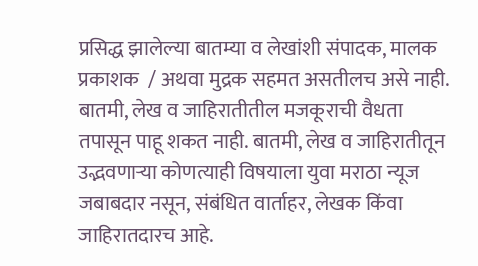प्रसिद्ध झालेल्या बातम्या व लेखांशी संपादक, मालक प्रकाशक  / अथवा मुद्रक सहमत असतीलच असे नाही. बातमी, लेख व जाहिरातीतील मजकूराची वैधता तपासून पाहू शकत नाही. बातमी, लेख व जाहिरातीतून उद्भवणाऱ्या कोणत्याही विषयाला युवा मराठा न्यूज जबाबदार नसून, संबंधित वार्ताहर, लेखक किंवा जाहिरातदारच आहे.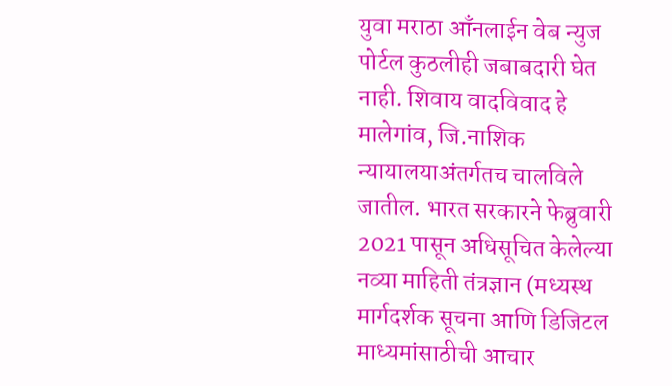युवा मराठा आँनलाईन वेब न्युज पोर्टल कुठलीही जबाबदारी घेत नाही. शिवाय वादविवाद हे मालेगांव, जि.नाशिक न्यायालयाअंतर्गतच चालविले जातील. भारत सरकारने फेब्रुवारी 2021 पासून अधिसूचित केलेल्या नव्या माहिती तंत्रज्ञान (मध्यस्थ मार्गदर्शक सूचना आणि डिजिटल माध्यमांसाठीची आचार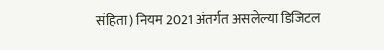संहिता) नियम 2021 अंतर्गत असलेल्या डिजिटल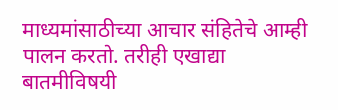माध्यमांसाठीच्या आचार संहितेचे आम्ही पालन करतो. तरीही एखाद्या बातमीविषयी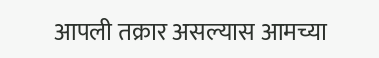आपली तक्रार असल्यास आमच्या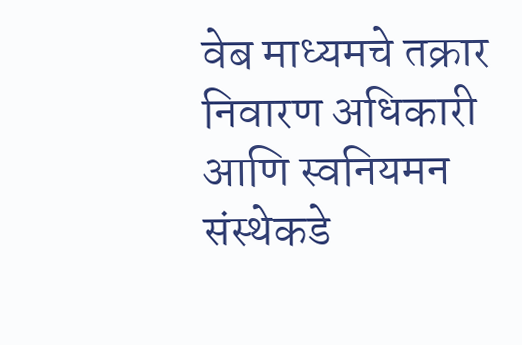वेब माध्यमचे तक्रार निवारण अधिकारी आणि स्वनियमन संस्थेकडे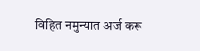विहित नमुन्यात अर्ज करू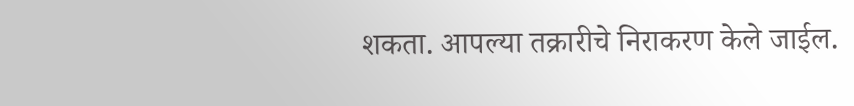शकता. आपल्या तक्रारीचे निराकरण केले जाईल.